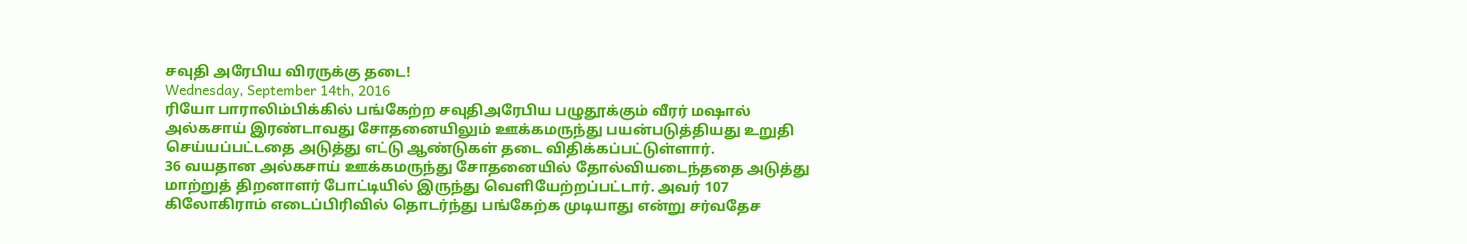சவுதி அரேபிய விரருக்கு தடை!
Wednesday, September 14th, 2016
ரியோ பாராலிம்பிக்கில் பங்கேற்ற சவுதிஅரேபிய பழுதூக்கும் வீரர் மஷால் அல்கசாய் இரண்டாவது சோதனையிலும் ஊக்கமருந்து பயன்படுத்தியது உறுதி செய்யப்பட்டதை அடுத்து எட்டு ஆண்டுகள் தடை விதிக்கப்பட்டுள்ளார்.
36 வயதான அல்கசாய் ஊக்கமருந்து சோதனையில் தோல்வியடைந்ததை அடுத்து மாற்றுத் திறனாளர் போட்டியில் இருந்து வெளியேற்றப்பட்டார். அவர் 107 கிலோகிராம் எடைப்பிரிவில் தொடர்ந்து பங்கேற்க முடியாது என்று சர்வதேச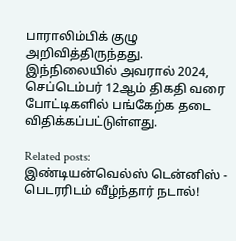பாராலிம்பிக் குழு அறிவித்திருந்தது.
இந்நிலையில் அவரால் 2024, செப்டெம்பர் 12ஆம் திகதி வரை போட்டிகளில் பங்கேற்க தடை விதிக்கப்பட்டுள்ளது.

Related posts:
இண்டியன்வெல்ஸ் டென்னிஸ் - பெடரரிடம் வீழ்ந்தார் நடால்!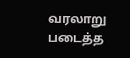வரலாறு படைத்த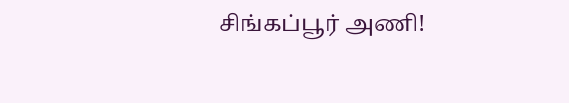சிங்கப்பூர் அணி!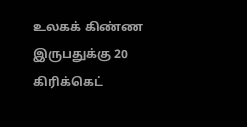உலகக் கிண்ண இருபதுக்கு 20 கிரிக்கெட்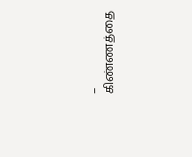– கிண்ணத்தை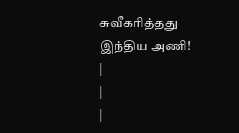சுவீகரித்தது இந்திய அணி!
|
|
|